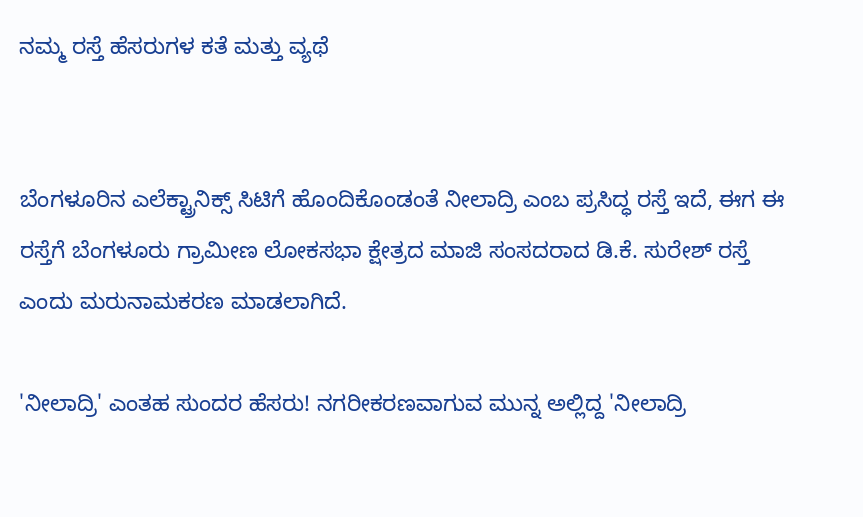ನಮ್ಮ ರಸ್ತೆ ಹೆಸರುಗಳ ಕತೆ ಮತ್ತು ವ್ಯಥೆ


ಬೆಂಗಳೂರಿನ ಎಲೆಕ್ಟ್ರಾನಿಕ್ಸ್ ಸಿಟಿಗೆ ಹೊಂದಿಕೊಂಡಂತೆ ನೀಲಾದ್ರಿ ಎಂಬ ಪ್ರಸಿದ್ಧ ರಸ್ತೆ ಇದೆ, ಈಗ ಈ ರಸ್ತೆಗೆ ಬೆಂಗಳೂರು ಗ್ರಾಮೀಣ ಲೋಕಸಭಾ ಕ್ಷೇತ್ರದ ಮಾಜಿ ಸಂಸದರಾದ ಡಿ.ಕೆ. ಸುರೇಶ್ ರಸ್ತೆ ಎಂದು ಮರುನಾಮಕರಣ ಮಾಡಲಾಗಿದೆ.

'ನೀಲಾದ್ರಿ' ಎಂತಹ ಸುಂದರ ಹೆಸರು! ನಗರೀಕರಣವಾಗುವ ಮುನ್ನ ಅಲ್ಲಿದ್ದ 'ನೀಲಾದ್ರಿ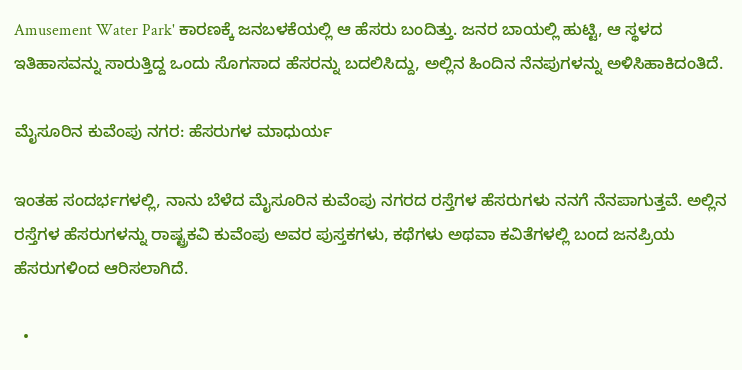Amusement Water Park' ಕಾರಣಕ್ಕೆ ಜನಬಳಕೆಯಲ್ಲಿ ಆ ಹೆಸರು ಬಂದಿತ್ತು. ಜನರ ಬಾಯಲ್ಲಿ ಹುಟ್ಟಿ, ಆ ಸ್ಥಳದ ಇತಿಹಾಸವನ್ನು ಸಾರುತ್ತಿದ್ದ ಒಂದು ಸೊಗಸಾದ ಹೆಸರನ್ನು ಬದಲಿಸಿದ್ದು, ಅಲ್ಲಿನ ಹಿಂದಿನ ನೆನಪುಗಳನ್ನು ಅಳಿಸಿಹಾಕಿದಂತಿದೆ.

ಮೈಸೂರಿನ ಕುವೆಂಪು ನಗರ: ಹೆಸರುಗಳ ಮಾಧುರ್ಯ

ಇಂತಹ ಸಂದರ್ಭಗಳಲ್ಲಿ, ನಾನು ಬೆಳೆದ ಮೈಸೂರಿನ ಕುವೆಂಪು ನಗರದ ರಸ್ತೆಗಳ ಹೆಸರುಗಳು ನನಗೆ ನೆನಪಾಗುತ್ತವೆ. ಅಲ್ಲಿನ ರಸ್ತೆಗಳ ಹೆಸರುಗಳನ್ನು ರಾಷ್ಟ್ರಕವಿ ಕುವೆಂಪು ಅವರ ಪುಸ್ತಕಗಳು, ಕಥೆಗಳು ಅಥವಾ ಕವಿತೆಗಳಲ್ಲಿ ಬಂದ ಜನಪ್ರಿಯ ಹೆಸರುಗಳಿಂದ ಆರಿಸಲಾಗಿದೆ.

  •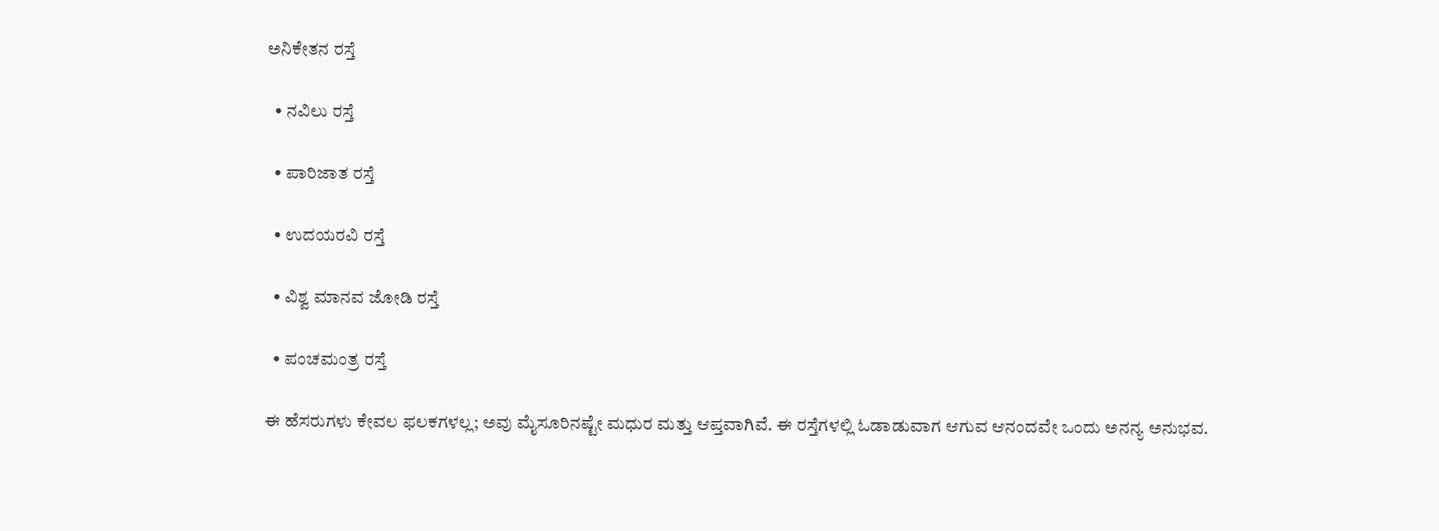ಅನಿಕೇತನ ರಸ್ತೆ

  • ನವಿಲು ರಸ್ತೆ

  • ಪಾರಿಜಾತ ರಸ್ತೆ

  • ಉದಯರವಿ ರಸ್ತೆ

  • ವಿಶ್ವ ಮಾನವ ಜೋಡಿ ರಸ್ತೆ

  • ಪಂಚಮಂತ್ರ ರಸ್ತೆ

ಈ ಹೆಸರುಗಳು ಕೇವಲ ಫಲಕಗಳಲ್ಲ; ಅವು ಮೈಸೂರಿನಷ್ಟೇ ಮಧುರ ಮತ್ತು ಆಪ್ತವಾಗಿವೆ. ಈ ರಸ್ತೆಗಳಲ್ಲಿ ಓಡಾಡುವಾಗ ಆಗುವ ಆನಂದವೇ ಒಂದು ಅನನ್ಯ ಅನುಭವ.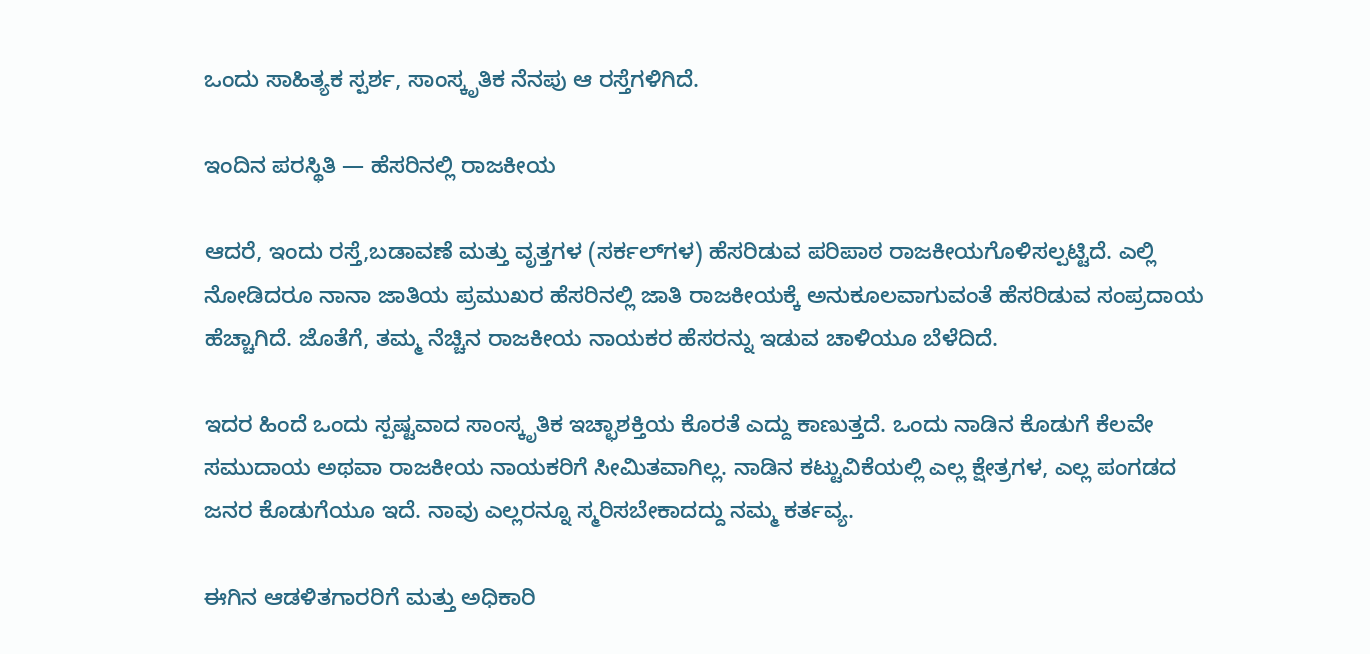ಒಂದು ಸಾಹಿತ್ಯಕ ಸ್ಪರ್ಶ, ಸಾಂಸ್ಕೃತಿಕ ನೆನಪು ಆ ರಸ್ತೆಗಳಿಗಿದೆ.

ಇಂದಿನ ಪರಸ್ಥಿತಿ — ಹೆಸರಿನಲ್ಲಿ ರಾಜಕೀಯ

ಆದರೆ, ಇಂದು ರಸ್ತೆ,ಬಡಾವಣೆ ಮತ್ತು ವೃತ್ತಗಳ (ಸರ್ಕಲ್‌ಗಳ) ಹೆಸರಿಡುವ ಪರಿಪಾಠ ರಾಜಕೀಯಗೊಳಿಸಲ್ಪಟ್ಟಿದೆ. ಎಲ್ಲಿ ನೋಡಿದರೂ ನಾನಾ ಜಾತಿಯ ಪ್ರಮುಖರ ಹೆಸರಿನಲ್ಲಿ ಜಾತಿ ರಾಜಕೀಯಕ್ಕೆ ಅನುಕೂಲವಾಗುವಂತೆ ಹೆಸರಿಡುವ ಸಂಪ್ರದಾಯ ಹೆಚ್ಚಾಗಿದೆ. ಜೊತೆಗೆ, ತಮ್ಮ ನೆಚ್ಚಿನ ರಾಜಕೀಯ ನಾಯಕರ ಹೆಸರನ್ನು ಇಡುವ ಚಾಳಿಯೂ ಬೆಳೆದಿದೆ.

ಇದರ ಹಿಂದೆ ಒಂದು ಸ್ಪಷ್ಟವಾದ ಸಾಂಸ್ಕೃತಿಕ ಇಚ್ಛಾಶಕ್ತಿಯ ಕೊರತೆ ಎದ್ದು ಕಾಣುತ್ತದೆ. ಒಂದು ನಾಡಿನ ಕೊಡುಗೆ ಕೆಲವೇ ಸಮುದಾಯ ಅಥವಾ ರಾಜಕೀಯ ನಾಯಕರಿಗೆ ಸೀಮಿತವಾಗಿಲ್ಲ. ನಾಡಿನ ಕಟ್ಟುವಿಕೆಯಲ್ಲಿ ಎಲ್ಲ ಕ್ಷೇತ್ರಗಳ, ಎಲ್ಲ ಪಂಗಡದ ಜನರ ಕೊಡುಗೆಯೂ ಇದೆ. ನಾವು ಎಲ್ಲರನ್ನೂ ಸ್ಮರಿಸಬೇಕಾದದ್ದು ನಮ್ಮ ಕರ್ತವ್ಯ.

ಈಗಿನ ಆಡಳಿತಗಾರರಿಗೆ ಮತ್ತು ಅಧಿಕಾರಿ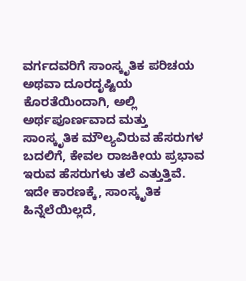ವರ್ಗದವರಿಗೆ ಸಾಂಸ್ಕೃತಿಕ ಪರಿಚಯ ಅಥವಾ ದೂರದೃಷ್ಟಿಯ ಕೊರತೆಯಿಂದಾಗಿ, ಅಲ್ಲಿ ಅರ್ಥಪೂರ್ಣವಾದ ಮತ್ತು ಸಾಂಸ್ಕೃತಿಕ ಮೌಲ್ಯವಿರುವ ಹೆಸರುಗಳ ಬದಲಿಗೆ, ಕೇವಲ ರಾಜಕೀಯ ಪ್ರಭಾವ ಇರುವ ಹೆಸರುಗಳು ತಲೆ ಎತ್ತುತ್ತಿವೆ. ಇದೇ ಕಾರಣಕ್ಕೆ, ಸಾಂಸ್ಕೃತಿಕ ಹಿನ್ನೆಲೆಯಿಲ್ಲದೆ,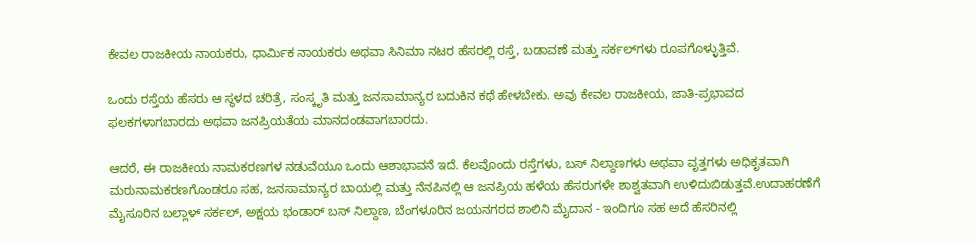ಕೇವಲ ರಾಜಕೀಯ ನಾಯಕರು, ಧಾರ್ಮಿಕ ನಾಯಕರು ಅಥವಾ ಸಿನಿಮಾ ನಟರ ಹೆಸರಲ್ಲಿ ರಸ್ತೆ, ಬಡಾವಣೆ ಮತ್ತು ಸರ್ಕಲ್‌ಗಳು ರೂಪಗೊಳ್ಳುತ್ತಿವೆ.

ಒಂದು ರಸ್ತೆಯ ಹೆಸರು ಆ ಸ್ಥಳದ ಚರಿತ್ರೆ, ಸಂಸ್ಕೃತಿ ಮತ್ತು ಜನಸಾಮಾನ್ಯರ ಬದುಕಿನ ಕಥೆ ಹೇಳಬೇಕು. ಅವು ಕೇವಲ ರಾಜಕೀಯ, ಜಾತಿ-ಪ್ರಭಾವದ ಫಲಕಗಳಾಗಬಾರದು ಅಥವಾ ಜನಪ್ರಿಯತೆಯ ಮಾನದಂಡವಾಗಬಾರದು.

ಆದರೆ, ಈ ರಾಜಕೀಯ ನಾಮಕರಣಗಳ ನಡುವೆಯೂ ಒಂದು ಆಶಾಭಾವನೆ ಇದೆ. ಕೆಲವೊಂದು ರಸ್ತೆಗಳು, ಬಸ್ ನಿಲ್ದಾಣಗಳು ಅಥವಾ ವೃತ್ತಗಳು ಅಧಿಕೃತವಾಗಿ ಮರುನಾಮಕರಣಗೊಂಡರೂ ಸಹ, ಜನಸಾಮಾನ್ಯರ ಬಾಯಲ್ಲಿ ಮತ್ತು ನೆನಪಿನಲ್ಲಿ ಆ ಜನಪ್ರಿಯ ಹಳೆಯ ಹೆಸರುಗಳೇ ಶಾಶ್ವತವಾಗಿ ಉಳಿದುಬಿಡುತ್ತವೆ.ಉದಾಹರಣೆಗೆ ಮೈಸೂರಿನ ಬಲ್ಲಾಳ್ ಸರ್ಕಲ್, ಅಕ್ಷಯ ಭಂಡಾರ್ ಬಸ್ ನಿಲ್ದಾಣ, ಬೆಂಗಳೂರಿನ ಜಯನಗರದ ಶಾಲಿನಿ ಮೈದಾನ - ಇಂದಿಗೂ ಸಹ ಅದೆ ಹೆಸರಿನಲ್ಲಿ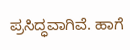ಪ್ರಸಿದ್ಧವಾಗಿವೆ. ಹಾಗೆ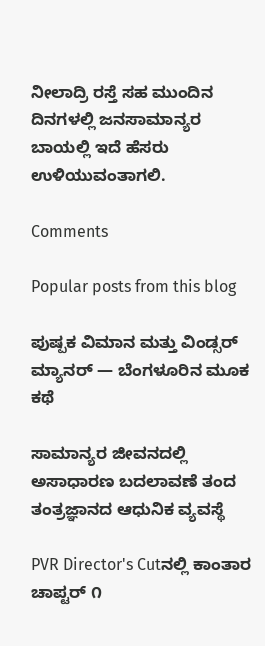ನೀಲಾದ್ರಿ ರಸ್ತೆ ಸಹ ಮುಂದಿನ ದಿನಗಳಲ್ಲಿ ಜನಸಾಮಾನ್ಯರ ಬಾಯಲ್ಲಿ ಇದೆ ಹೆಸರು ಉಳಿಯುವಂತಾಗಲಿ.

Comments

Popular posts from this blog

ಪುಷ್ಪಕ ವಿಮಾನ ಮತ್ತು ವಿಂಡ್ಸರ್ ಮ್ಯಾನರ್ — ಬೆಂಗಳೂರಿನ ಮೂಕ ಕಥೆ

ಸಾಮಾನ್ಯರ ಜೀವನದಲ್ಲಿ ಅಸಾಧಾರಣ ಬದಲಾವಣೆ ತಂದ ತಂತ್ರಜ್ಞಾನದ ಆಧುನಿಕ ವ್ಯವಸ್ಥೆ

PVR Director's Cutನಲ್ಲಿ ಕಾಂತಾರ ಚಾಪ್ಟರ್ ೧